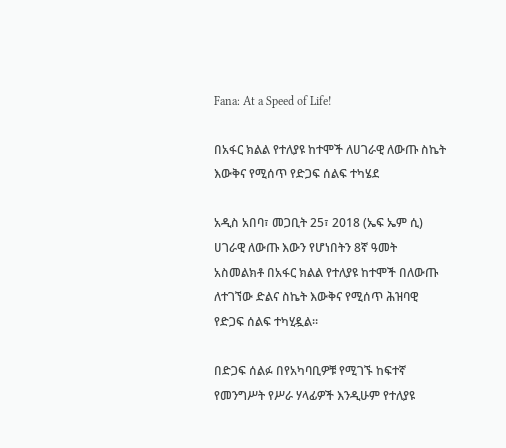Fana: At a Speed of Life!

በአፋር ክልል የተለያዩ ከተሞች ለሀገራዊ ለውጡ ስኬት እውቅና የሚሰጥ የድጋፍ ሰልፍ ተካሄደ

አዲስ አበባ፣ መጋቢት 25፣ 2018 (ኤፍ ኤም ሲ) ሀገራዊ ለውጡ እውን የሆነበትን 8ኛ ዓመት አስመልክቶ በአፋር ክልል የተለያዩ ከተሞች በለውጡ ለተገኘው ድልና ስኬት እውቅና የሚሰጥ ሕዝባዊ የድጋፍ ሰልፍ ተካሂዷል።

በድጋፍ ሰልፉ በየአካባቢዎቹ የሚገኙ ከፍተኛ የመንግሥት የሥራ ሃላፊዎች እንዲሁም የተለያዩ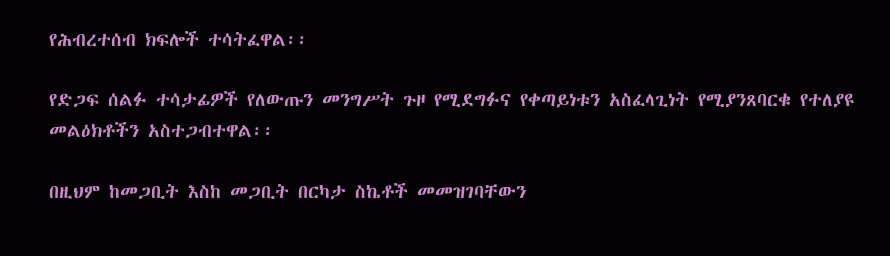የሕብረተሰብ ክፍሎች ተሳትፈዋል፡፡

የድጋፍ ሰልፉ ተሳታፊዎች የለውጡን መንግሥት ጉዞ የሚደግፉና የቀጣይነቱን አስፈላጊነት የሚያንጸባርቁ የተለያዩ መልዕክቶችን አስተጋብተዋል፡፡

በዚህም ከመጋቢት እስከ መጋቢት በርካታ ስኬቶች መመዝገባቸውን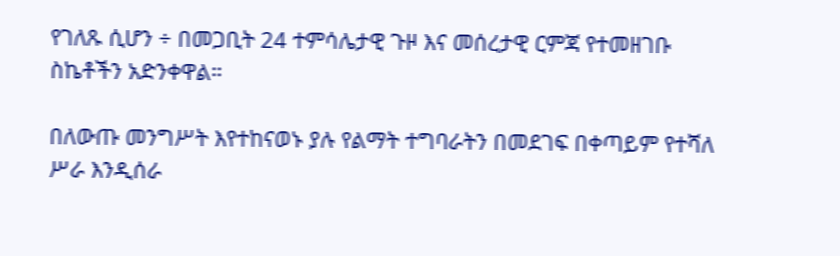የገለጹ ሲሆን ÷ በመጋቢት 24 ተምሳሌታዊ ጉዞ እና መሰረታዊ ርምጃ የተመዘገቡ ስኬቶችን አድንቀዋል።

በለውጡ መንግሥት እየተከናወኑ ያሉ የልማት ተግባራትን በመደገፍ በቀጣይም የተሻለ ሥራ እንዲሰራ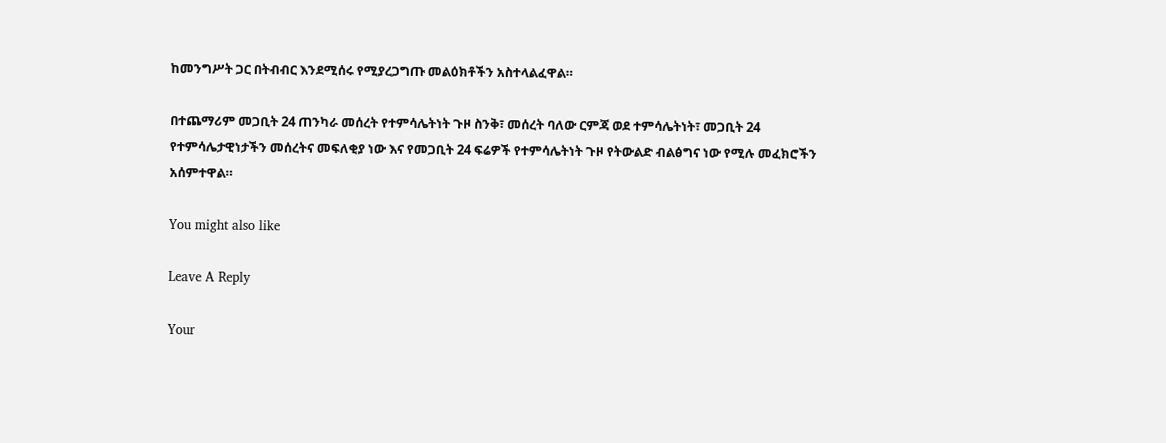ከመንግሥት ጋር በትብብር እንደሚሰሩ የሚያረጋግጡ መልዕክቶችን አስተላልፈዋል።

በተጨማሪም መጋቢት 24 ጠንካራ መሰረት የተምሳሌትነት ጉዞ ስንቅ፣ መሰረት ባለው ርምጃ ወደ ተምሳሌትነት፣ መጋቢት 24 የተምሳሌታዊነታችን መሰረትና መፍለቂያ ነው እና የመጋቢት 24 ፍሬዎች የተምሳሌትነት ጉዞ የትውልድ ብልፅግና ነው የሚሉ መፈክሮችን አሰምተዋል።

You might also like

Leave A Reply

Your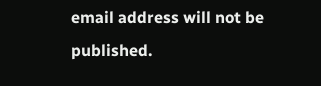email address will not be published.